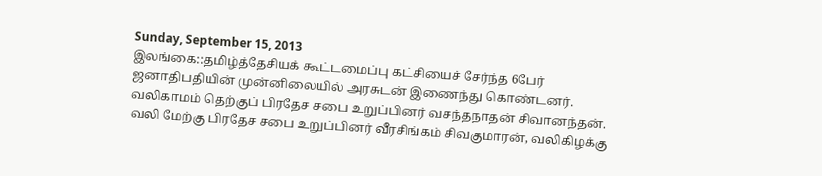Sunday, September 15, 2013
இலங்கை::தமிழ்த்தேசியக் கூட்டமைப்பு கட்சியைச் சேர்ந்த 6பேர் ஜனாதிபதியின் முன்னிலையில் அரசுடன் இணைந்து கொண்டனர்.
வலிகாமம் தெற்குப் பிரதேச சபை உறுப்பினர் வசந்தநாதன் சிவானந்தன். வலி மேற்கு பிரதேச சபை உறுப்பினர் வீரசிங்கம் சிவகுமாரன், வலிகிழக்கு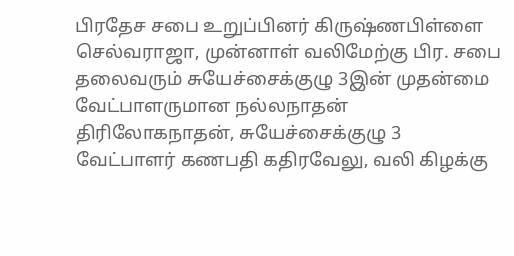பிரதேச சபை உறுப்பினர் கிருஷ்ணபிள்ளை செல்வராஜா, முன்னாள் வலிமேற்கு பிர. சபை தலைவரும் சுயேச்சைக்குழு 3இன் முதன்மை வேட்பாளருமான நல்லநாதன் திரிலோகநாதன், சுயேச்சைக்குழு 3 வேட்பாளர் கணபதி கதிரவேலு, வலி கிழக்கு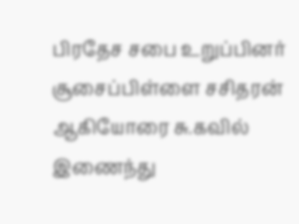பிரதேச சபை உறுப்பினர் சூசைப்பிள்ளை சசிதரன் ஆகியோரை சு.கவில் இணைந்து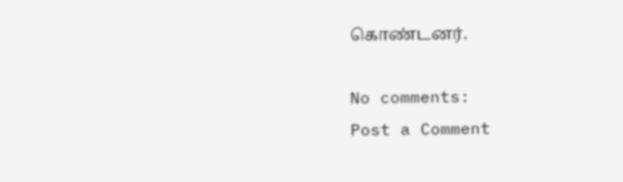கொண்டனர்.

No comments:
Post a Comment